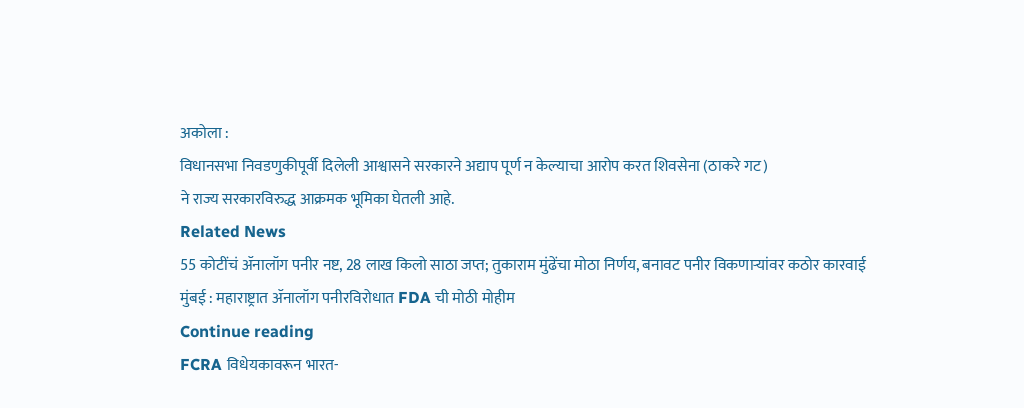अकोला :
विधानसभा निवडणुकीपूर्वी दिलेली आश्वासने सरकारने अद्याप पूर्ण न केल्याचा आरोप करत शिवसेना (ठाकरे गट)
ने राज्य सरकारविरुद्ध आक्रमक भूमिका घेतली आहे.
Related News
55 कोटींचं ॲनालॉग पनीर नष्ट, 28 लाख किलो साठा जप्त; तुकाराम मुंढेंचा मोठा निर्णय, बनावट पनीर विकणाऱ्यांवर कठोर कारवाई
मुंबई : महाराष्ट्रात ॲनालॉग पनीरविरोधात FDA ची मोठी मोहीम
Continue reading
FCRA विधेयकावरून भारत-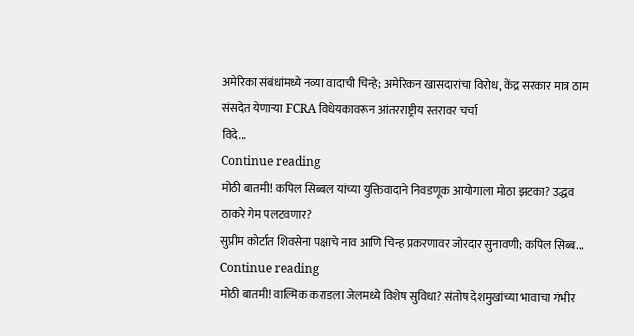अमेरिका संबंधांमध्ये नव्या वादाची चिन्हे; अमेरिकन खासदारांचा विरोध, केंद्र सरकार मात्र ठाम
संसदेत येणाऱ्या FCRA विधेयकावरून आंतरराष्ट्रीय स्तरावर चर्चा
विदे...
Continue reading
मोठी बातमी! कपिल सिब्बल यांच्या युक्तिवादाने निवडणूक आयोगाला मोठा झटका? उद्धव ठाकरे गेम पलटवणार?
सुप्रीम कोर्टात शिवसेना पक्षाचे नाव आणि चिन्ह प्रकरणावर जोरदार सुनावणी; कपिल सिब्ब...
Continue reading
मोठी बातमी! वाल्मिक कराडला जेलमध्ये विशेष सुविधा? संतोष देशमुखांच्या भावाचा गंभीर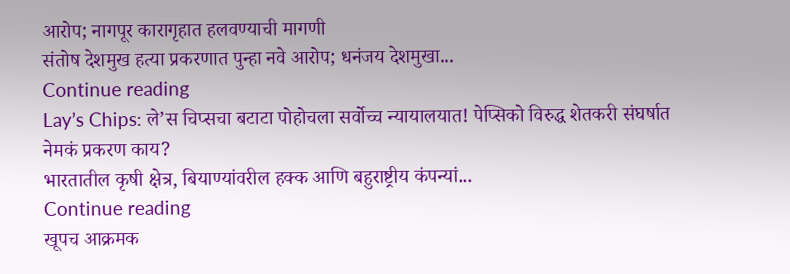आरोप; नागपूर कारागृहात हलवण्याची मागणी
संतोष देशमुख हत्या प्रकरणात पुन्हा नवे आरोप; धनंजय देशमुखा...
Continue reading
Lay’s Chips: ले’स चिप्सचा बटाटा पोहोचला सर्वोच्च न्यायालयात! पेप्सिको विरुद्ध शेतकरी संघर्षात नेमकं प्रकरण काय?
भारतातील कृषी क्षेत्र, बियाण्यांवरील हक्क आणि बहुराष्ट्रीय कंपन्यां...
Continue reading
खूपच आक्रमक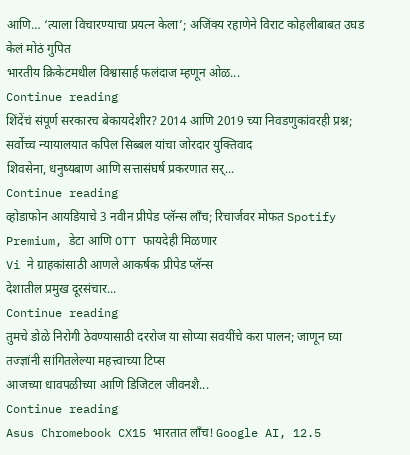आणि… ‘त्याला विचारण्याचा प्रयत्न केला’; अजिंक्य रहाणेने विराट कोहलीबाबत उघड केलं मोठं गुपित
भारतीय क्रिकेटमधील विश्वासार्ह फलंदाज म्हणून ओळ...
Continue reading
शिंदेंचं संपूर्ण सरकारच बेकायदेशीर? 2014 आणि 2019 च्या निवडणुकांवरही प्रश्न; सर्वोच्च न्यायालयात कपिल सिब्बल यांचा जोरदार युक्तिवाद
शिवसेना, धनुष्यबाण आणि सत्तासंघर्ष प्रकरणात सर्...
Continue reading
व्होडाफोन आयडियाचे 3 नवीन प्रीपेड प्लॅन्स लाँच; रिचार्जवर मोफत Spotify Premium, डेटा आणि OTT फायदेही मिळणार
Vi ने ग्राहकांसाठी आणले आकर्षक प्रीपेड प्लॅन्स
देशातील प्रमुख दूरसंचार...
Continue reading
तुमचे डोळे निरोगी ठेवण्यासाठी दररोज या सोप्या सवयींचे करा पालन; जाणून घ्या तज्ज्ञांनी सांगितलेल्या महत्त्वाच्या टिप्स
आजच्या धावपळीच्या आणि डिजिटल जीवनशै...
Continue reading
Asus Chromebook CX15 भारतात लाँच! Google AI, 12.5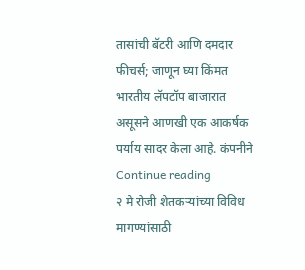तासांची बॅटरी आणि दमदार फीचर्स; जाणून घ्या किंमत
भारतीय लॅपटॉप बाजारात असूसने आणखी एक आकर्षक पर्याय सादर केला आहे. कंपनीने
Continue reading
२ मे रोजी शेतकऱ्यांच्या विविध मागण्यांसाठी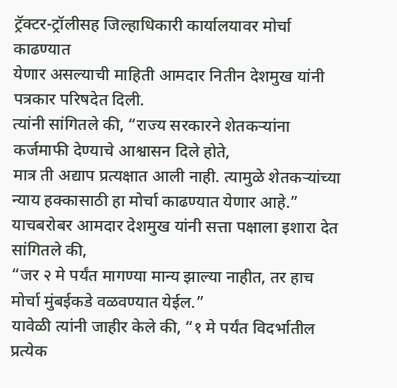ट्रॅक्टर-ट्रॉलीसह जिल्हाधिकारी कार्यालयावर मोर्चा काढण्यात
येणार असल्याची माहिती आमदार नितीन देशमुख यांनी पत्रकार परिषदेत दिली.
त्यांनी सांगितले की, “राज्य सरकारने शेतकऱ्यांना कर्जमाफी देण्याचे आश्वासन दिले होते,
मात्र ती अद्याप प्रत्यक्षात आली नाही. त्यामुळे शेतकऱ्यांच्या न्याय हक्कासाठी हा मोर्चा काढण्यात येणार आहे.”
याचबरोबर आमदार देशमुख यांनी सत्ता पक्षाला इशारा देत सांगितले की,
“जर २ मे पर्यंत मागण्या मान्य झाल्या नाहीत, तर हाच मोर्चा मुंबईकडे वळवण्यात येईल.”
यावेळी त्यांनी जाहीर केले की, “१ मे पर्यंत विदर्भातील प्रत्येक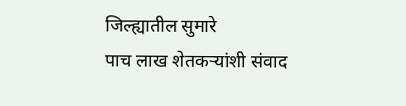जिल्ह्यातील सुमारे
पाच लाख शेतकऱ्यांशी संवाद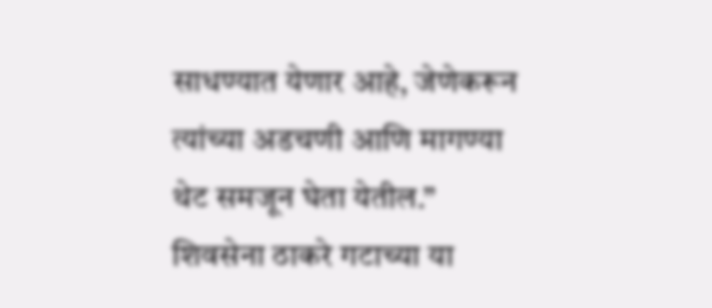साधण्यात येणार आहे, जेणेकरून त्यांच्या अडचणी आणि मागण्या थेट समजून घेता येतील.”
शिवसेना ठाकरे गटाच्या या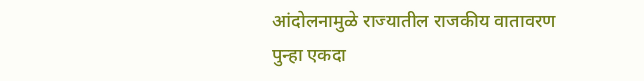आंदोलनामुळे राज्यातील राजकीय वातावरण पुन्हा एकदा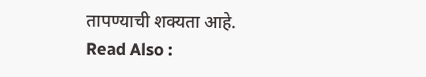तापण्याची शक्यता आहे.
Read Also :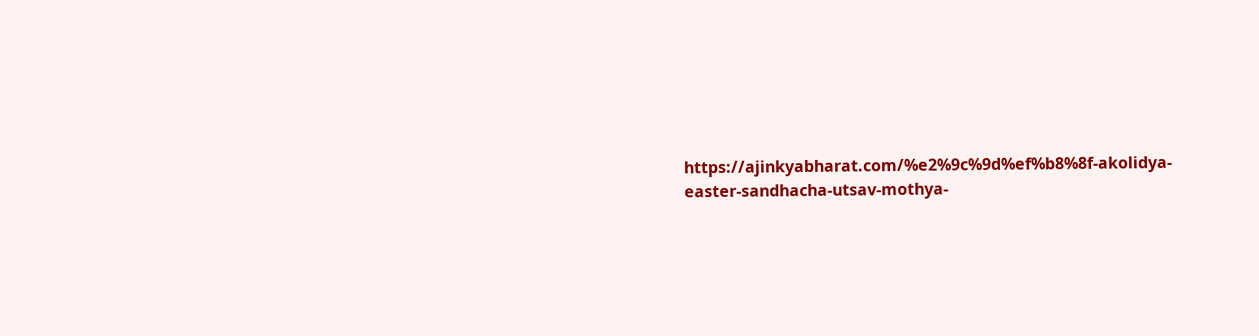https://ajinkyabharat.com/%e2%9c%9d%ef%b8%8f-akolidya-easter-sandhacha-utsav-mothya-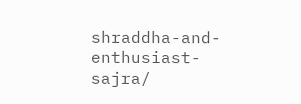shraddha-and-enthusiast-sajra/